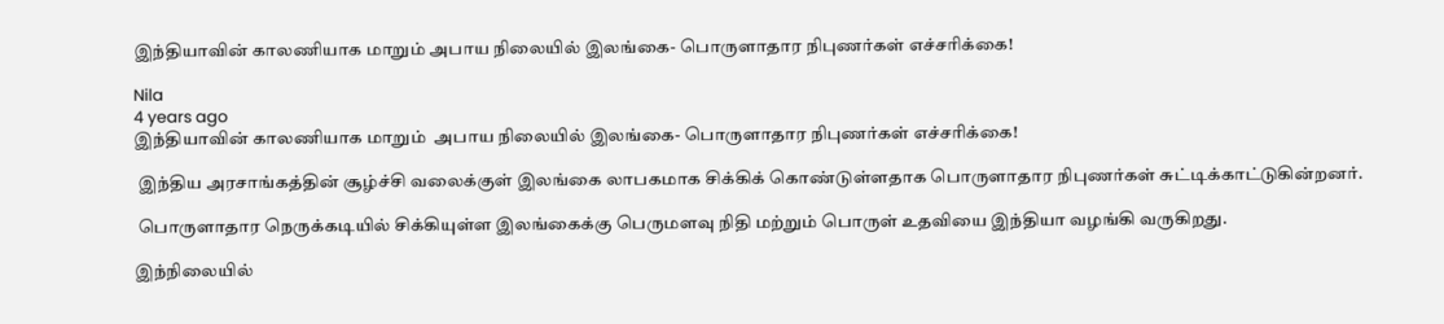இந்தியாவின் காலணியாக மாறும் அபாய நிலையில் இலங்கை- பொருளாதார நிபுணர்கள் எச்சரிக்கை!

Nila
4 years ago
இந்தியாவின் காலணியாக மாறும்  அபாய நிலையில் இலங்கை- பொருளாதார நிபுணர்கள் எச்சரிக்கை!

 இந்திய அரசாங்கத்தின் சூழ்ச்சி வலைக்குள் இலங்கை லாபகமாக சிக்கிக் கொண்டுள்ளதாக பொருளாதார நிபுணர்கள் சுட்டிக்காட்டுகின்றனர்.

 பொருளாதார நெருக்கடியில் சிக்கியுள்ள இலங்கைக்கு பெருமளவு நிதி மற்றும் பொருள் உதவியை இந்தியா வழங்கி வருகிறது.

இந்நிலையில்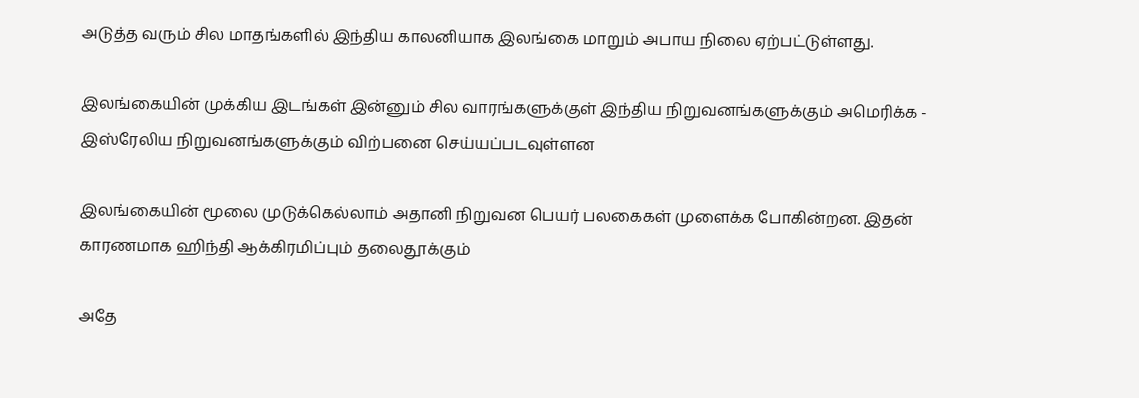அடுத்த வரும் சில மாதங்களில் இந்திய காலனியாக இலங்கை மாறும் அபாய நிலை ஏற்பட்டுள்ளது.

இலங்கையின் முக்கிய இடங்கள் இன்னும் சில வாரங்களுக்குள் இந்திய நிறுவனங்களுக்கும் அமெரிக்க - இஸ்ரேலிய நிறுவனங்களுக்கும் விற்பனை செய்யப்படவுள்ளன

இலங்கையின் மூலை முடுக்கெல்லாம் அதானி நிறுவன பெயர் பலகைகள் முளைக்க போகின்றன. இதன் காரணமாக ஹிந்தி ஆக்கிரமிப்பும் தலைதூக்கும்

அதே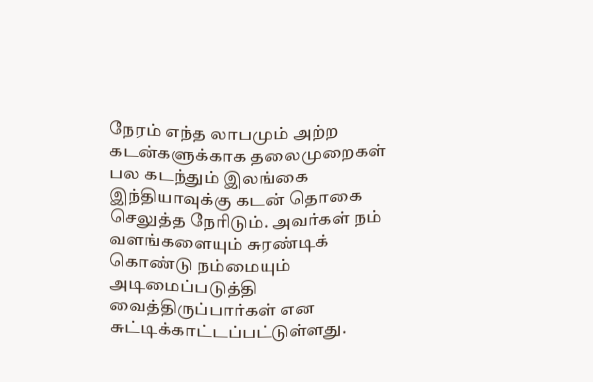நேரம் எந்த லாபமும் அற்ற கடன்களுக்காக தலைமுறைகள் பல கடந்தும் இலங்கை இந்தியாவுக்கு கடன் தொகை செலுத்த நேரிடும். அவர்கள் நம் வளங்களையும் சுரண்டிக் கொண்டு நம்மையும் அடிமைப்படுத்தி வைத்திருப்பார்கள் என சுட்டிக்காட்டப்பட்டுள்ளது.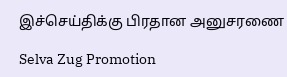இச்செய்திக்கு பிரதான அனுசரணை

Selva Zug Promotion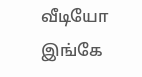வீடியோ இங்கே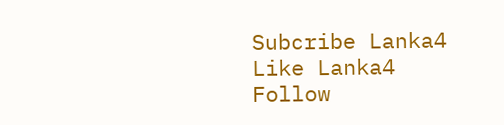Subcribe Lanka4
Like Lanka4
Follow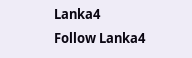Lanka4
Follow Lanka4